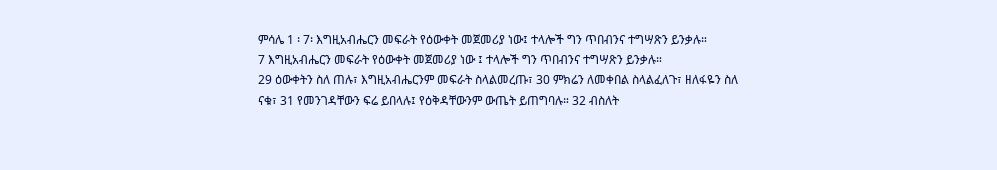ምሳሌ 1 ፡ 7፡ እግዚአብሔርን መፍራት የዕውቀት መጀመሪያ ነው፤ ተላሎች ግን ጥበብንና ተግሣጽን ይንቃሉ።
7 እግዚአብሔርን መፍራት የዕውቀት መጀመሪያ ነው ፤ ተላሎች ግን ጥበብንና ተግሣጽን ይንቃሉ።
29 ዕውቀትን ስለ ጠሉ፣ እግዚአብሔርንም መፍራት ስላልመረጡ፣ 30 ምክሬን ለመቀበል ስላልፈለጉ፣ ዘለፋዬን ስለ ናቁ፣ 31 የመንገዳቸውን ፍሬ ይበላሉ፤ የዕቅዳቸውንም ውጤት ይጠግባሉ። 32 ብስለት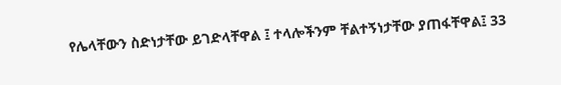የሌላቸውን ስድነታቸው ይገድላቸዋል ፤ ተላሎችንም ቸልተኝነታቸው ያጠፋቸዋል፤ 33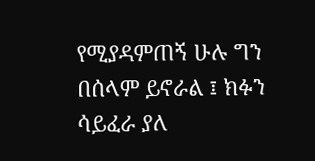የሚያዳምጠኝ ሁሉ ግን በሰላም ይኖራል ፤ ክፉን ሳይፈራ ያለ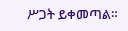ሥጋት ይቀመጣል።